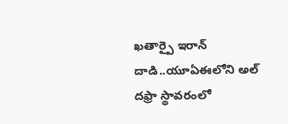ఖతార్పై ఇరాన్ దాడి..యూఏఈలోని అల్ దఫ్రా స్థావరంలో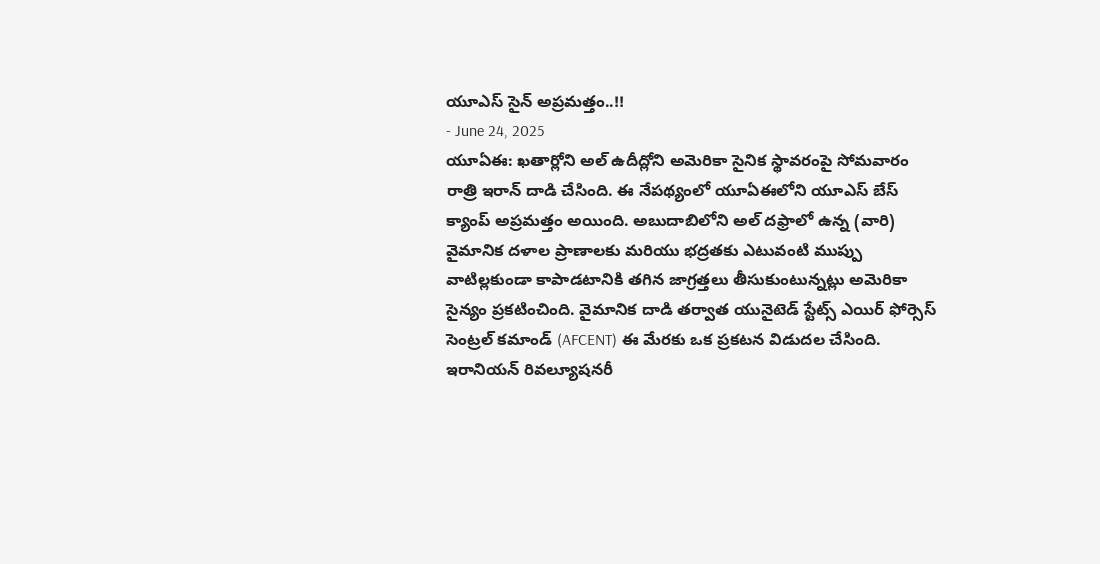యూఎస్ సైన్ అప్రమత్తం..!!
- June 24, 2025
యూఏఈ: ఖతార్లోని అల్ ఉదీద్లోని అమెరికా సైనిక స్థావరంపై సోమవారం రాత్రి ఇరాన్ దాడి చేసింది. ఈ నేపథ్యంలో యూఏఈలోని యూఎస్ బేస్ క్యాంప్ అప్రమత్తం అయింది. అబుదాబిలోని అల్ దఫ్రాలో ఉన్న (వారి) వైమానిక దళాల ప్రాణాలకు మరియు భద్రతకు ఎటువంటి ముప్పు వాటిల్లకుండా కాపాడటానికి తగిన జాగ్రత్తలు తీసుకుంటున్నట్లు అమెరికా సైన్యం ప్రకటించింది. వైమానిక దాడి తర్వాత యునైటెడ్ స్టేట్స్ ఎయిర్ ఫోర్సెస్ సెంట్రల్ కమాండ్ (AFCENT) ఈ మేరకు ఒక ప్రకటన విడుదల చేసింది.
ఇరానియన్ రివల్యూషనరీ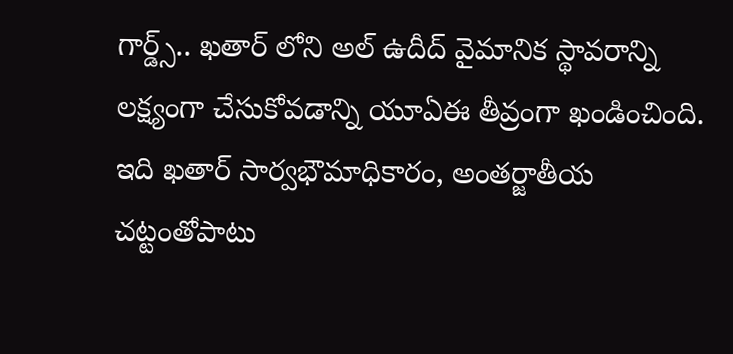గార్డ్స్.. ఖతార్ లోని అల్ ఉదీద్ వైమానిక స్థావరాన్ని లక్ష్యంగా చేసుకోవడాన్ని యూఏఈ తీవ్రంగా ఖండించింది. ఇది ఖతార్ సార్వభౌమాధికారం, అంతర్జాతీయ చట్టంతోపాటు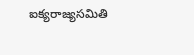ఐక్యరాజ్యసమితి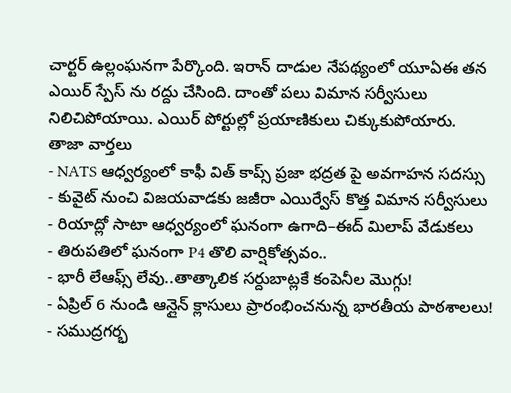చార్టర్ ఉల్లంఘనగా పేర్కొంది. ఇరాన్ దాడుల నేపథ్యంలో యూఏఈ తన ఎయిర్ స్పేస్ ను రద్దు చేసింది. దాంతో పలు విమాన సర్వీసులు నిలిచిపోయాయి. ఎయిర్ పోర్టుల్లో ప్రయాణికులు చిక్కుకుపోయారు.
తాజా వార్తలు
- NATS ఆధ్వర్యంలో కాఫీ విత్ కాప్స్ ప్రజా భద్రత పై అవగాహన సదస్సు
- కువైట్ నుంచి విజయవాడకు జజీరా ఎయిర్వేస్ కొత్త విమాన సర్వీసులు
- రియాద్లో సాటా ఆధ్వర్యంలో ఘనంగా ఉగాది–ఈద్ మిలాప్ వేడుకలు
- తిరుపతిలో ఘనంగా P4 తొలి వార్షికోత్సవం..
- భారీ లేఆఫ్స్ లేవు..తాత్కాలిక సర్దుబాట్లకే కంపెనీల మొగ్గు!
- ఏప్రిల్ 6 నుండి ఆన్లైన్ క్లాసులు ప్రారంభించనున్న భారతీయ పాఠశాలలు!
- సముద్రగర్భ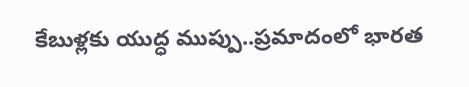కేబుళ్లకు యుద్ధ ముప్పు..ప్రమాదంలో భారత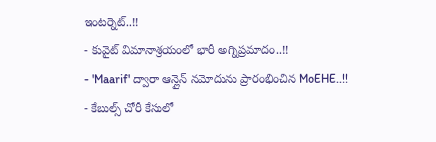ఇంటర్నెట్..!!
- కువైట్ విమానాశ్రయంలో భారీ అగ్నిప్రమాదం..!!
- 'Maarif' ద్వారా ఆన్లైన్ నమోదును ప్రారంభించిన MoEHE..!!
- కేబుల్స్ చోరీ కేసులో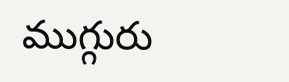ముగ్గురు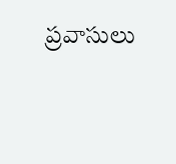ప్రవాసులు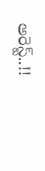అరెస్ట్..!!